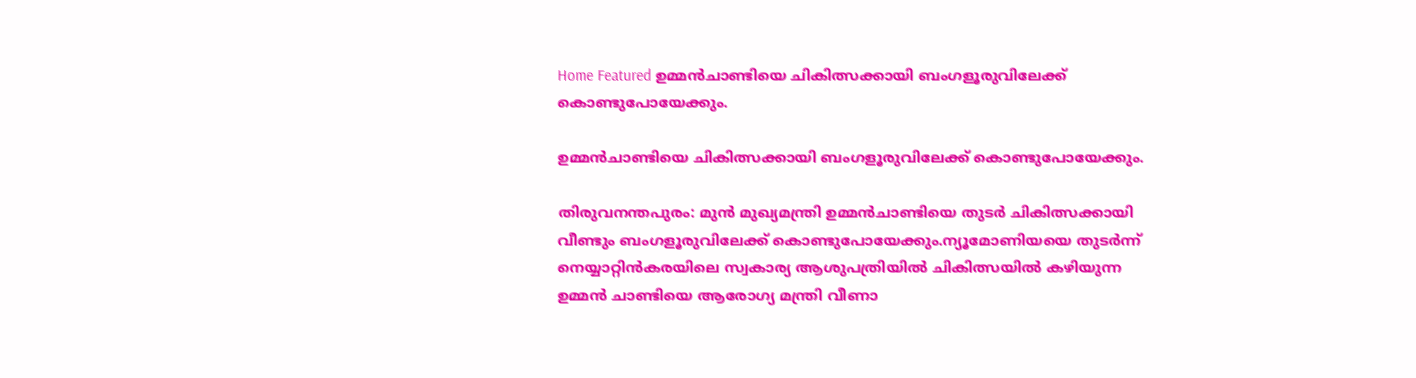Home Featured ഉമ്മന്‍ചാണ്ടിയെ ചികിത്സക്കായി ബംഗളൂരുവിലേക്ക് കൊണ്ടുപോയേക്കും.

ഉമ്മന്‍ചാണ്ടിയെ ചികിത്സക്കായി ബംഗളൂരുവിലേക്ക് കൊണ്ടുപോയേക്കും.

തിരുവനന്തപുരം: മുന്‍ മുഖ്യമന്ത്രി ഉമ്മന്‍ചാണ്ടിയെ തുടര്‍ ചികിത്സക്കായി വീണ്ടും ബംഗളൂരുവിലേക്ക് കൊണ്ടുപോയേക്കും.ന്യൂമോണിയയെ തുടര്‍ന്ന് നെയ്യാറ്റിന്‍കരയിലെ സ്വകാര്യ ആശുപത്രിയില്‍ ചികിത്സയില്‍ കഴിയുന്ന ഉമ്മന്‍ ചാണ്ടിയെ ആരോഗ്യ മന്ത്രി വീണാ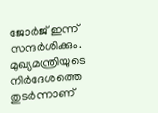ജോര്‍ജ് ഇന്ന് സന്ദര്‍ശിക്കും. മുഖ്യമന്ത്രിയുടെ നിര്‍ദേശത്തെ തുടര്‍ന്നാണ്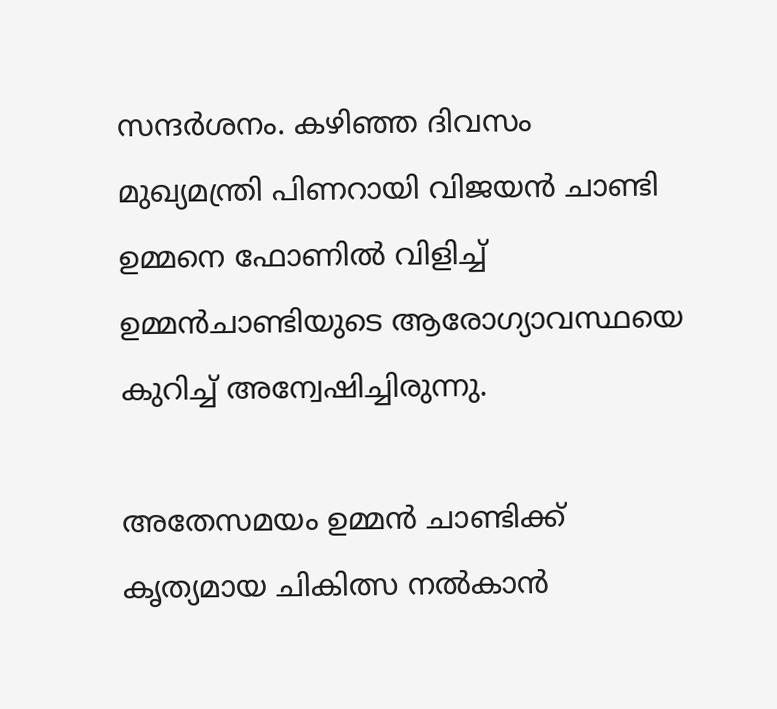സന്ദര്‍ശനം. കഴിഞ്ഞ ദിവസം മുഖ്യമന്ത്രി പിണറായി വിജയന്‍ ചാണ്ടി ഉമ്മനെ ഫോണില്‍ വിളിച്ച്‌ ഉമ്മന്‍ചാണ്ടിയുടെ ആരോഗ്യാവസ്ഥയെ കുറിച്ച്‌ അന്വേഷിച്ചിരുന്നു.

അതേസമയം ഉമ്മന്‍ ചാണ്ടിക്ക് കൃത്യമായ ചികിത്സ നല്‍കാന്‍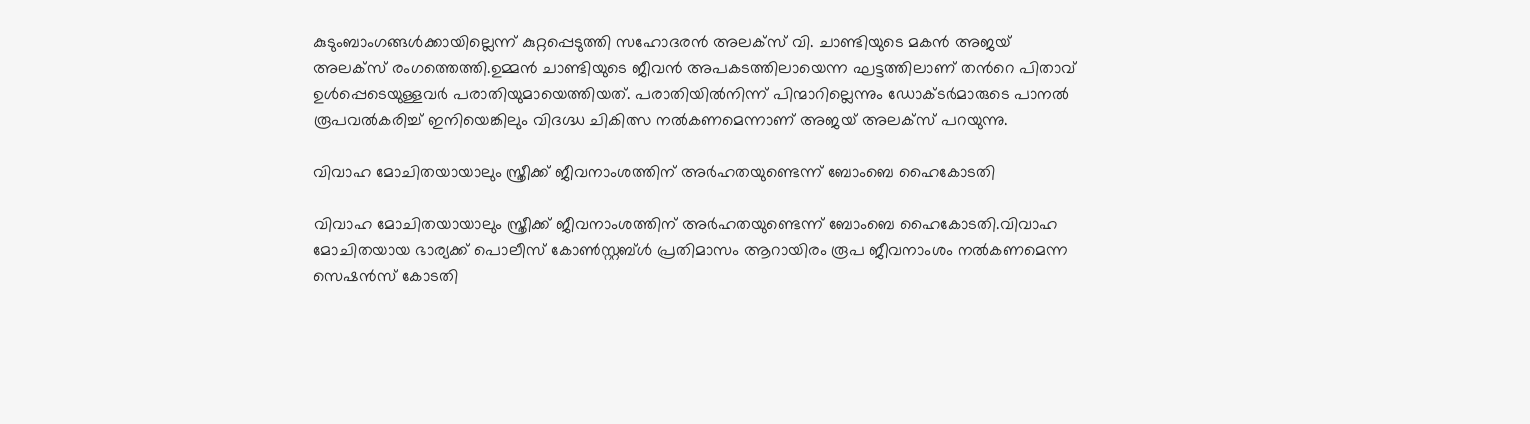കുടുംബാംഗങ്ങള്‍ക്കായില്ലെന്ന് കുറ്റപ്പെടുത്തി സഹോദരന്‍ അലക്സ് വി. ചാണ്ടിയുടെ മകന്‍ അജയ് അലക്സ് രംഗത്തെത്തി.ഉമ്മന്‍ ചാണ്ടിയുടെ ജീവന്‍ അപകടത്തിലായെന്ന ഘട്ടത്തിലാണ് തന്‍റെ പിതാവ് ഉള്‍പ്പെടെയുള്ളവര്‍ പരാതിയുമായെത്തിയത്. പരാതിയില്‍നിന്ന് പിന്മാറില്ലെന്നും ഡോക്ടര്‍മാരുടെ പാനല്‍ രൂപവല്‍കരിച്ച്‌ ഇനിയെങ്കിലും വിദഗ്ദ്ധ ചികിത്സ നല്‍കണമെന്നാണ് അജയ് അലക്സ് പറയുന്നു.

വിവാഹ മോചിതയായാലും സ്ത്രീക്ക് ജീവനാംശത്തിന് അര്‍ഹതയുണ്ടെന്ന് ബോംബെ ഹൈകോടതി

വിവാഹ മോചിതയായാലും സ്ത്രീക്ക് ജീവനാംശത്തിന് അര്‍ഹതയുണ്ടെന്ന് ബോംബെ ഹൈകോടതി.വിവാഹ മോചിതയായ ഭാര്യക്ക് പൊലീസ് കോണ്‍സ്റ്റബ്ള്‍ പ്രതിമാസം ആറായിരം രൂപ ജീവനാംശം നല്‍കണമെന്ന സെഷന്‍സ് കോടതി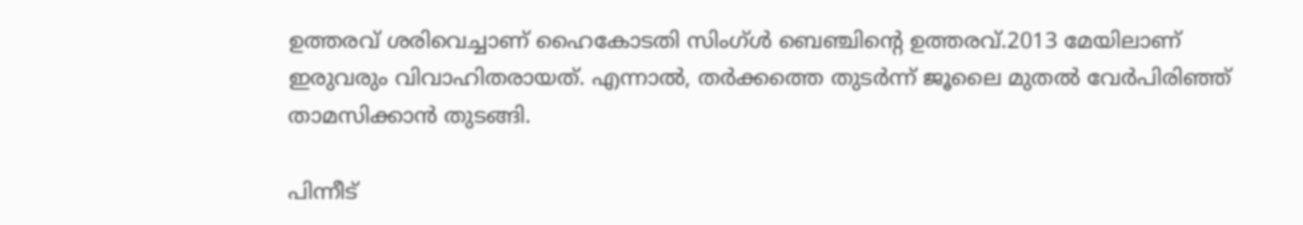ഉത്തരവ് ശരിവെച്ചാണ് ഹൈകോടതി സിംഗ്ള്‍ ബെഞ്ചിന്റെ ഉത്തരവ്.2013 മേയിലാണ് ഇരുവരും വിവാഹിതരായത്. എന്നാല്‍, തര്‍ക്കത്തെ തുടര്‍ന്ന് ജൂലൈ മുതല്‍ വേര്‍പിരിഞ്ഞ് താമസിക്കാന്‍ തുടങ്ങി.

പിന്നീട്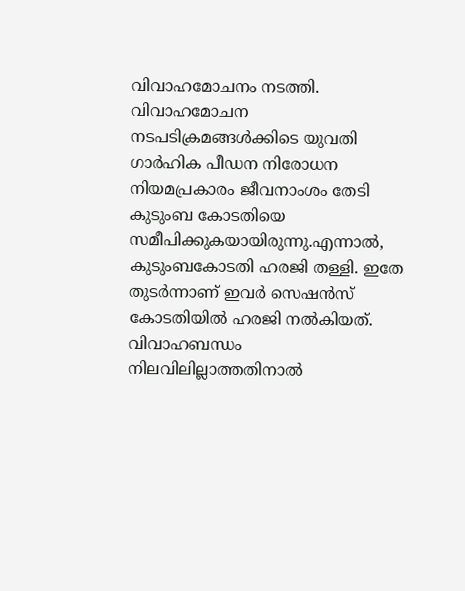വിവാഹമോചനം നടത്തി. വിവാഹമോചന നടപടിക്രമങ്ങള്‍ക്കിടെ യുവതി ഗാര്‍ഹിക പീഡന നിരോധന നിയമപ്രകാരം ജീവനാംശം തേടി കുടുംബ കോടതിയെ സമീപിക്കുകയായിരുന്നു.എന്നാല്‍, കുടുംബകോടതി ഹരജി തള്ളി. ഇതേ തുടര്‍ന്നാണ് ഇവര്‍ സെഷന്‍സ് കോടതിയില്‍ ഹരജി നല്‍കിയത്. വിവാഹബന്ധം നിലവിലില്ലാത്തതിനാല്‍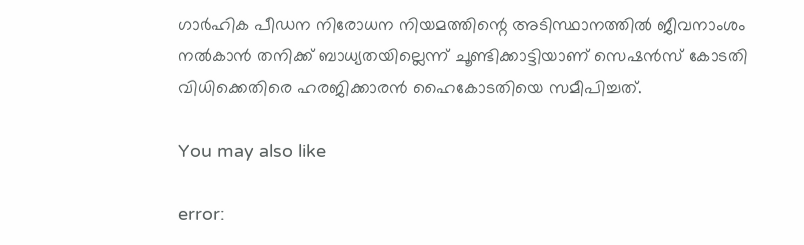ഗാര്‍ഹിക പീഡന നിരോധന നിയമത്തിന്റെ അടിസ്ഥാനത്തില്‍ ജീവനാംശം നല്‍കാന്‍ തനിക്ക് ബാധ്യതയില്ലെന്ന് ചൂണ്ടിക്കാട്ടിയാണ് സെഷന്‍സ് കോടതി വിധിക്കെതിരെ ഹരജിക്കാരന്‍ ഹൈകോടതിയെ സമീപിച്ചത്.

You may also like

error: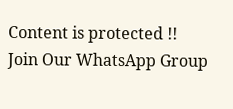Content is protected !!
Join Our WhatsApp Group